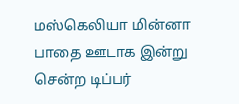மஸ்கெலியா மின்னா பாதை ஊடாக இன்று சென்ற டிப்பர்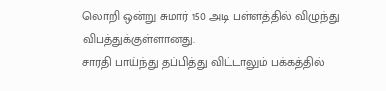லொறி ஒன்று சுமார் 150 அடி பள்ளத்தில் விழுந்து விபத்துக்குள்ளானது.
சாரதி பாய்ந்து தப்பித்து விட்டாலும் பக்கத்தில்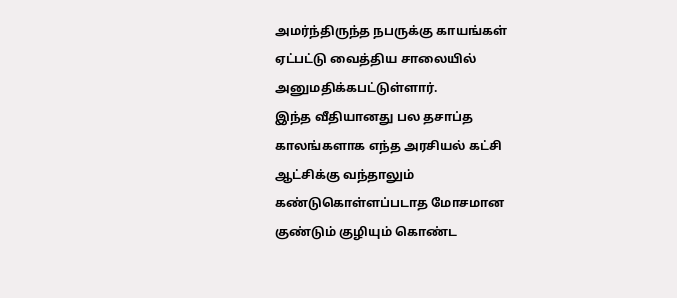அமர்ந்திருந்த நபருக்கு காயங்கள் ஏட்பட்டு வைத்திய சாலையில் அனுமதிக்கபட்டுள்ளார்.
இந்த வீதியானது பல தசாப்த காலங்களாக எந்த அரசியல் கட்சி ஆட்சிக்கு வந்தாலும் கண்டுகொள்ளப்படாத மோசமான குண்டும் குழியும் கொண்ட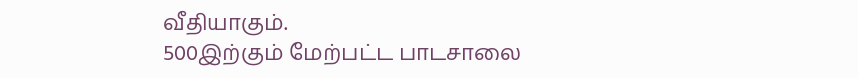வீதியாகும்.
500இற்கும் மேற்பட்ட பாடசாலை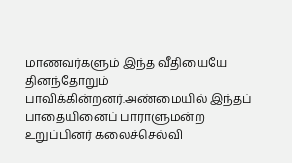மாணவர்களும் இந்த வீதியையே தினந்தோறும் பாவிக்கின்றனர்.அண்மையில் இந்தப் பாதையினைப் பாராளுமன்ற உறுப்பினர் கலைச்செல்வி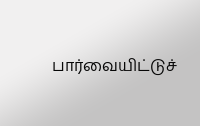பார்வையிட்டுச்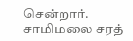சென்றார்.
சாமிமலை சரத்